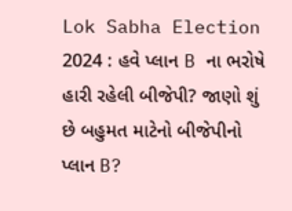Lok Sabha Election 2024 : હવે પ્લાન B ના ભરોષે હારી રહેલી બીજેપી? જાણો શું છે બહુમત માટેનો બીજેપીનો પ્લાન B?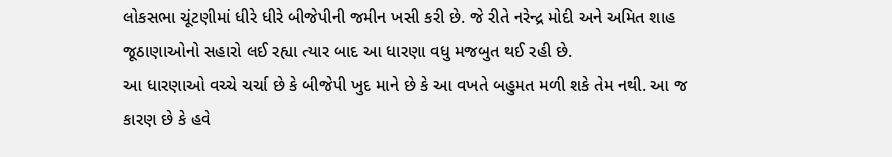લોકસભા ચૂંટણીમાં ધીરે ધીરે બીજેપીની જમીન ખસી કરી છે. જે રીતે નરેન્દ્ર મોદી અને અમિત શાહ જૂઠાણાઓનો સહારો લઈ રહ્યા ત્યાર બાદ આ ધારણા વધુ મજબુત થઈ રહી છે.
આ ધારણાઓ વચ્ચે ચર્ચા છે કે બીજેપી ખુદ માને છે કે આ વખતે બહુમત મળી શકે તેમ નથી. આ જ કારણ છે કે હવે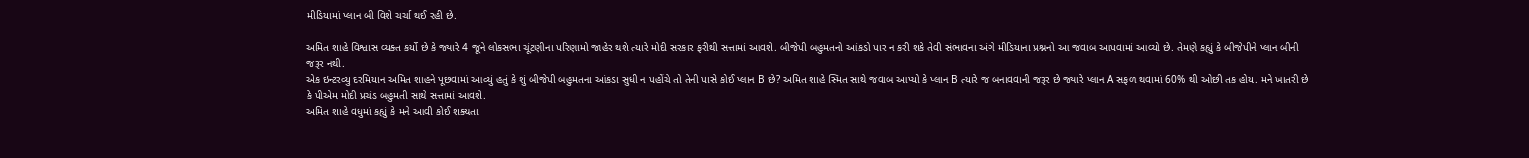મીડિયામાં પ્લાન બી વિશે ચર્ચા થઈ રહી છે.

અમિત શાહે વિશ્વાસ વ્યક્ત કર્યો છે કે જ્યારે 4 જૂને લોકસભા ચૂંટણીના પરિણામો જાહેર થશે ત્યારે મોદી સરકાર ફરીથી સત્તામાં આવશે. બીજેપી બહુમતનો આંકડો પાર ન કરી શકે તેવી સંભાવના અંગે મીડિયાના પ્રશ્નનો આ જવાબ આપવામાં આવ્યો છે. તેમણે કહ્યું કે બીજેપીને પ્લાન બીની જરૂર નથી.
એક ઇન્ટરવ્યુ દરમિયાન અમિત શાહને પૂછવામાં આવ્યું હતું કે શું બીજેપી બહુમતના આંકડા સુધી ન પહોંચે તો તેની પાસે કોઈ પ્લાન B છે? અમિત શાહે સ્મિત સાથે જવાબ આપ્યો કે પ્લાન B ત્યારે જ બનાવવાની જરૂર છે જ્યારે પ્લાન A સફળ થવામાં 60% થી ઓછી તક હોય. મને ખાતરી છે કે પીએમ મોદી પ્રચંડ બહુમતી સાથે સત્તામાં આવશે.
અમિત શાહે વધુમાં કહ્યું કે મને આવી કોઈ શક્યતા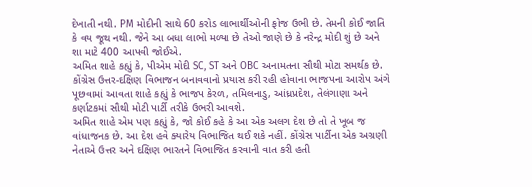દેખાતી નથી. PM મોદીની સાથે 60 કરોડ લાભાર્થીઓની ફોજ ઉભી છે. તેમની કોઈ જાતિ કે વય જૂથ નથી. જેને આ બધા લાભો મળ્યા છે તેઓ જાણે છે કે નરેન્દ્ર મોદી શું છે અને શા માટે 400 આપવી જોઈએ.
અમિત શાહે કહ્યું કે, પીએમ મોદી SC, ST અને OBC અનામતના સૌથી મોટા સમર્થક છે. કોંગ્રેસ ઉત્તર-દક્ષિણ વિભાજન બનાવવાનો પ્રયાસ કરી રહી હોવાના ભાજપના આરોપ અંગે પૂછવામાં આવતા શાહે કહ્યું કે ભાજપ કેરળ, તમિલનાડુ, આંધ્રપ્રદેશ, તેલંગાણા અને કર્ણાટકમાં સૌથી મોટી પાર્ટી તરીકે ઉભરી આવશે.
અમિત શાહે એમ પણ કહ્યું કે, જો કોઈ કહે કે આ એક અલગ દેશ છે તો તે ખૂબ જ વાંધાજનક છે. આ દેશ હવે ક્યારેય વિભાજિત થઈ શકે નહીં. કોંગ્રેસ પાર્ટીના એક અગ્રણી નેતાએ ઉત્તર અને દક્ષિણ ભારતને વિભાજિત કરવાની વાત કરી હતી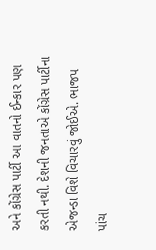અને કોંગ્રેસ પાર્ટી આ વાતનો ઈન્કાર પણ કરતી નથી. દેશની જનતાએ કોંગ્રેસ પાર્ટીના એજન્ડા વિશે વિચારવું જોઈએ. ભાજપ પાંચ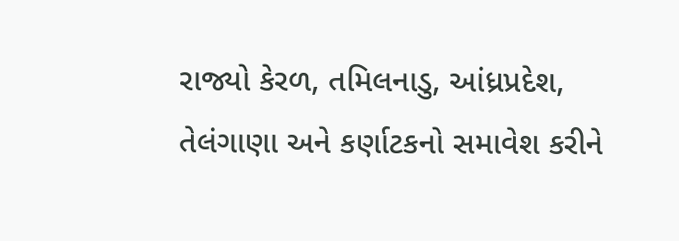રાજ્યો કેરળ, તમિલનાડુ, આંધ્રપ્રદેશ, તેલંગાણા અને કર્ણાટકનો સમાવેશ કરીને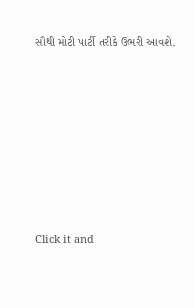સૌથી મોટી પાર્ટી તરીકે ઉભરી આવશે.












Click it and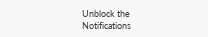Unblock the Notifications